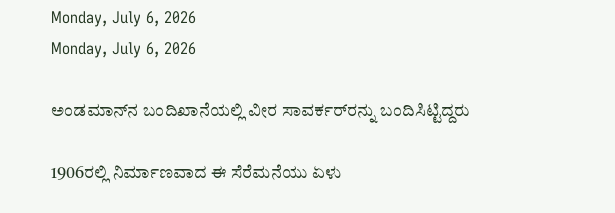Monday, July 6, 2026
Monday, July 6, 2026

ಅಂಡಮಾನ್‌ನ ಬಂದಿಖಾನೆಯಲ್ಲಿ ವೀರ ಸಾವರ್ಕರ್‌ರನ್ನು ಬಂದಿಸಿಟ್ಟಿದ್ದರು

1906ರಲ್ಲಿ ನಿರ್ಮಾಣವಾದ ಈ ಸೆರೆಮನೆಯು ಏಳು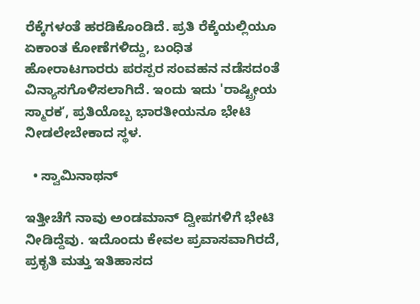ರೆಕ್ಕೆಗಳಂತೆ ಹರಡಿಕೊಂಡಿದೆ. ಪ್ರತಿ ರೆಕ್ಕೆಯಲ್ಲಿಯೂ ಏಕಾಂತ ಕೋಣೆಗಳಿದ್ದು, ಬಂಧಿತ ಹೋರಾಟಗಾರರು ಪರಸ್ಪರ ಸಂವಹನ ನಡೆಸದಂತೆ ವಿನ್ಯಾಸಗೊಳಿಸಲಾಗಿದೆ. ಇಂದು ಇದು 'ರಾಷ್ಟ್ರೀಯ ಸ್ಮಾರಕʼ, ಪ್ರತಿಯೊಬ್ಬ ಭಾರತೀಯನೂ ಭೇಟಿ ನೀಡಲೇಬೇಕಾದ ಸ್ಥಳ.

  • ಸ್ವಾಮಿನಾಥನ್

ಇತ್ತೀಚೆಗೆ ನಾವು ಅಂಡಮಾನ್ ದ್ವೀಪಗಳಿಗೆ ಭೇಟಿ ನೀಡಿದ್ದೆವು. ಇದೊಂದು ಕೇವಲ ಪ್ರವಾಸವಾಗಿರದೆ, ಪ್ರಕೃತಿ ಮತ್ತು ಇತಿಹಾಸದ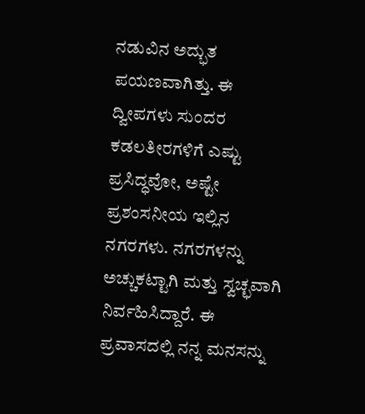ನಡುವಿನ ಅದ್ಭುತ ಪಯಣವಾಗಿತ್ತು. ಈ ದ್ವೀಪಗಳು ಸುಂದರ ಕಡಲತೀರಗಳಿಗೆ ಎಷ್ಟು ಪ್ರಸಿದ್ಧವೋ, ಅಷ್ಟೇ ಪ್ರಶಂಸನೀಯ ಇಲ್ಲಿನ ನಗರಗಳು. ನಗರಗಳನ್ನು ಅಚ್ಚುಕಟ್ಟಾಗಿ ಮತ್ತು ಸ್ವಚ್ಛವಾಗಿ ನಿರ್ವಹಿಸಿದ್ದಾರೆ. ಈ ಪ್ರವಾಸದಲ್ಲಿ ನನ್ನ ಮನಸನ್ನು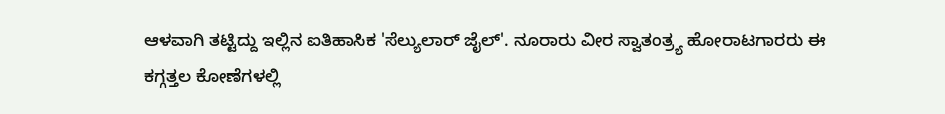ಆಳವಾಗಿ ತಟ್ಟಿದ್ದು ಇಲ್ಲಿನ ಐತಿಹಾಸಿಕ 'ಸೆಲ್ಯುಲಾರ್ ಜೈಲ್'. ನೂರಾರು ವೀರ ಸ್ವಾತಂತ್ರ್ಯ ಹೋರಾಟಗಾರರು ಈ ಕಗ್ಗತ್ತಲ ಕೋಣೆಗಳಲ್ಲಿ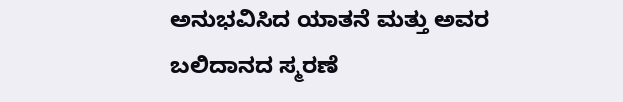ಅನುಭವಿಸಿದ ಯಾತನೆ ಮತ್ತು ಅವರ ಬಲಿದಾನದ ಸ್ಮರಣೆ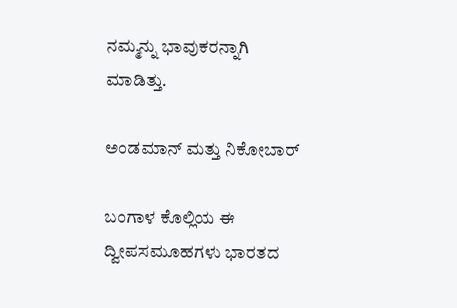ನಮ್ಮನ್ನು ಭಾವುಕರನ್ನಾಗಿ ಮಾಡಿತ್ತು.

ಅಂಡಮಾನ್ ಮತ್ತು ನಿಕೋಬಾರ್

ಬಂಗಾಳ ಕೊಲ್ಲಿಯ ಈ ದ್ವೀಪಸಮೂಹಗಳು ಭಾರತದ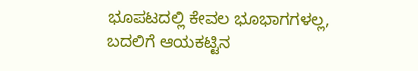ಭೂಪಟದಲ್ಲಿ ಕೇವಲ ಭೂಭಾಗಗಳಲ್ಲ, ಬದಲಿಗೆ ಆಯಕಟ್ಟಿನ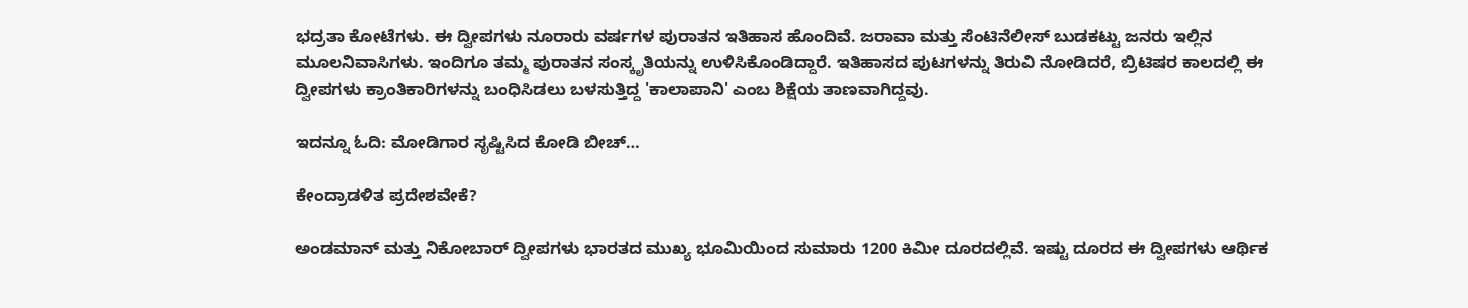ಭದ್ರತಾ ಕೋಟೆಗಳು. ಈ ದ್ವೀಪಗಳು ನೂರಾರು ವರ್ಷಗಳ ಪುರಾತನ ಇತಿಹಾಸ ಹೊಂದಿವೆ. ಜರಾವಾ ಮತ್ತು ಸೆಂಟಿನೆಲೀಸ್ ಬುಡಕಟ್ಟು ಜನರು ಇಲ್ಲಿನ ಮೂಲನಿವಾಸಿಗಳು. ಇಂದಿಗೂ ತಮ್ಮ ಪುರಾತನ ಸಂಸ್ಕೃತಿಯನ್ನು ಉಳಿಸಿಕೊಂಡಿದ್ದಾರೆ. ಇತಿಹಾಸದ ಪುಟಗಳನ್ನು ತಿರುವಿ ನೋಡಿದರೆ, ಬ್ರಿಟಿಷರ ಕಾಲದಲ್ಲಿ ಈ ದ್ವೀಪಗಳು ಕ್ರಾಂತಿಕಾರಿಗಳನ್ನು ಬಂಧಿಸಿಡಲು ಬಳಸುತ್ತಿದ್ದ 'ಕಾಲಾಪಾನಿ' ಎಂಬ ಶಿಕ್ಷೆಯ ತಾಣವಾಗಿದ್ದವು.

ಇದನ್ನೂ ಓದಿ: ಮೋಡಿಗಾರ ಸೃಷ್ಟಿಸಿದ ಕೋಡಿ ಬೀಚ್…

ಕೇಂದ್ರಾಡಳಿತ ಪ್ರದೇಶವೇಕೆ?

ಅಂಡಮಾನ್ ಮತ್ತು ನಿಕೋಬಾರ್ ದ್ವೀಪಗಳು ಭಾರತದ ಮುಖ್ಯ ಭೂಮಿಯಿಂದ ಸುಮಾರು 1200 ಕಿಮೀ ದೂರದಲ್ಲಿವೆ. ಇಷ್ಟು ದೂರದ ಈ ದ್ವೀಪಗಳು ಆರ್ಥಿಕ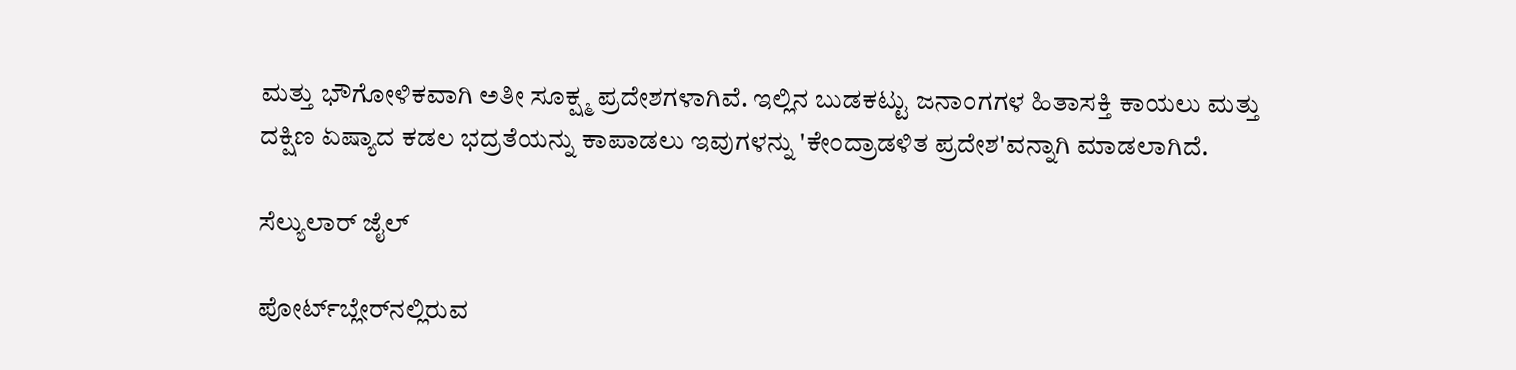ಮತ್ತು ಭೌಗೋಳಿಕವಾಗಿ ಅತೀ ಸೂಕ್ಷ್ಮ ಪ್ರದೇಶಗಳಾಗಿವೆ. ಇಲ್ಲಿನ ಬುಡಕಟ್ಟು ಜನಾಂಗಗಳ ಹಿತಾಸಕ್ತಿ ಕಾಯಲು ಮತ್ತು ದಕ್ಷಿಣ ಏಷ್ಯಾದ ಕಡಲ ಭದ್ರತೆಯನ್ನು ಕಾಪಾಡಲು ಇವುಗಳನ್ನು 'ಕೇಂದ್ರಾಡಳಿತ ಪ್ರದೇಶ'ವನ್ನಾಗಿ ಮಾಡಲಾಗಿದೆ.

ಸೆಲ್ಯುಲಾರ್ ಜೈಲ್

ಪೋರ್ಟ್‌ಬ್ಲೇರ್‌ನಲ್ಲಿರುವ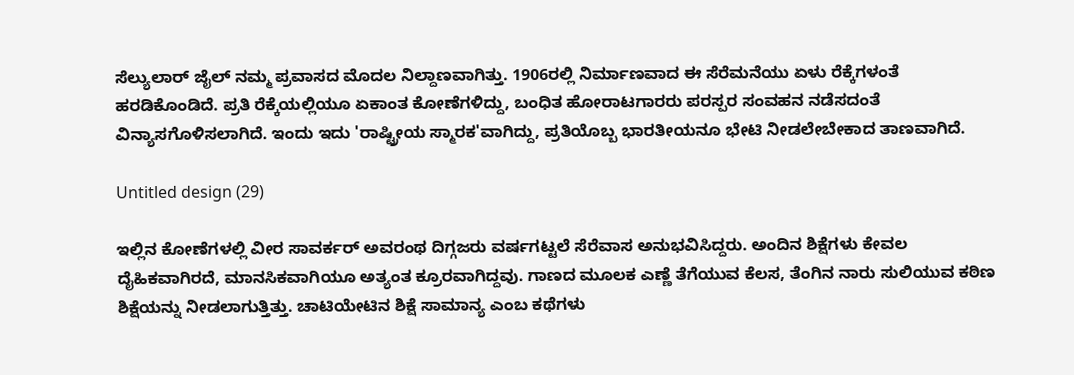ಸೆಲ್ಯುಲಾರ್ ಜೈಲ್ ನಮ್ಮ ಪ್ರವಾಸದ ಮೊದಲ ನಿಲ್ದಾಣವಾಗಿತ್ತು. 1906ರಲ್ಲಿ ನಿರ್ಮಾಣವಾದ ಈ ಸೆರೆಮನೆಯು ಏಳು ರೆಕ್ಕೆಗಳಂತೆ ಹರಡಿಕೊಂಡಿದೆ. ಪ್ರತಿ ರೆಕ್ಕೆಯಲ್ಲಿಯೂ ಏಕಾಂತ ಕೋಣೆಗಳಿದ್ದು, ಬಂಧಿತ ಹೋರಾಟಗಾರರು ಪರಸ್ಪರ ಸಂವಹನ ನಡೆಸದಂತೆ ವಿನ್ಯಾಸಗೊಳಿಸಲಾಗಿದೆ. ಇಂದು ಇದು 'ರಾಷ್ಟ್ರೀಯ ಸ್ಮಾರಕ'ವಾಗಿದ್ದು, ಪ್ರತಿಯೊಬ್ಬ ಭಾರತೀಯನೂ ಭೇಟಿ ನೀಡಲೇಬೇಕಾದ ತಾಣವಾಗಿದೆ.

Untitled design (29)

ಇಲ್ಲಿನ ಕೋಣೆಗಳಲ್ಲಿ ವೀರ ಸಾವರ್ಕರ್ ಅವರಂಥ ದಿಗ್ಗಜರು ವರ್ಷಗಟ್ಟಲೆ ಸೆರೆವಾಸ ಅನುಭವಿಸಿದ್ದರು. ಅಂದಿನ ಶಿಕ್ಷೆಗಳು ಕೇವಲ ದೈಹಿಕವಾಗಿರದೆ, ಮಾನಸಿಕವಾಗಿಯೂ ಅತ್ಯಂತ ಕ್ರೂರವಾಗಿದ್ದವು. ಗಾಣದ ಮೂಲಕ ಎಣ್ಣೆ ತೆಗೆಯುವ ಕೆಲಸ, ತೆಂಗಿನ ನಾರು ಸುಲಿಯುವ ಕಠಿಣ ಶಿಕ್ಷೆಯನ್ನು ನೀಡಲಾಗುತ್ತಿತ್ತು. ಚಾಟಿಯೇಟಿನ ಶಿಕ್ಷೆ ಸಾಮಾನ್ಯ ಎಂಬ ಕಥೆಗಳು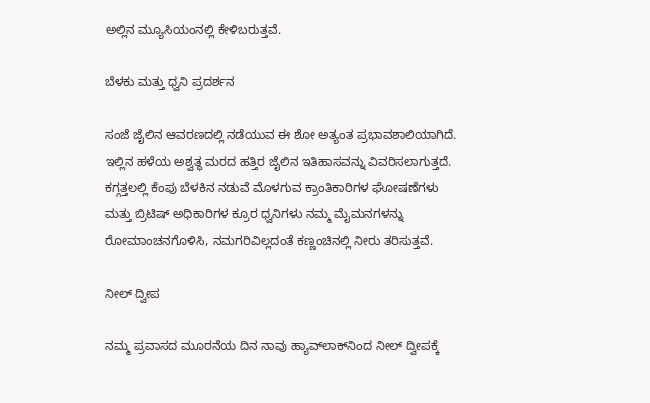ಅಲ್ಲಿನ ಮ್ಯೂಸಿಯಂನಲ್ಲಿ ಕೇಳಿಬರುತ್ತವೆ.

ಬೆಳಕು ಮತ್ತು ಧ್ವನಿ ಪ್ರದರ್ಶನ

ಸಂಜೆ ಜೈಲಿನ ಆವರಣದಲ್ಲಿ ನಡೆಯುವ ಈ ಶೋ ಅತ್ಯಂತ ಪ್ರಭಾವಶಾಲಿಯಾಗಿದೆ. ಇಲ್ಲಿನ ಹಳೆಯ ಅಶ್ವತ್ಥ ಮರದ ಹತ್ತಿರ ಜೈಲಿನ ಇತಿಹಾಸವನ್ನು ವಿವರಿಸಲಾಗುತ್ತದೆ. ಕಗ್ಗತ್ತಲಲ್ಲಿ ಕೆಂಪು ಬೆಳಕಿನ ನಡುವೆ ಮೊಳಗುವ ಕ್ರಾಂತಿಕಾರಿಗಳ ಘೋಷಣೆಗಳು ಮತ್ತು ಬ್ರಿಟಿಷ್ ಅಧಿಕಾರಿಗಳ ಕ್ರೂರ ಧ್ವನಿಗಳು ನಮ್ಮ ಮೈಮನಗಳನ್ನು ರೋಮಾಂಚನಗೊಳಿಸಿ, ನಮಗರಿವಿಲ್ಲದಂತೆ ಕಣ್ಣಂಚಿನಲ್ಲಿ ನೀರು ತರಿಸುತ್ತವೆ.

ನೀಲ್ ದ್ವೀಪ

ನಮ್ಮ ಪ್ರವಾಸದ ಮೂರನೆಯ ದಿನ ನಾವು ಹ್ಯಾವ್‌ಲಾಕ್‌ನಿಂದ ನೀಲ್ ದ್ವೀಪಕ್ಕೆ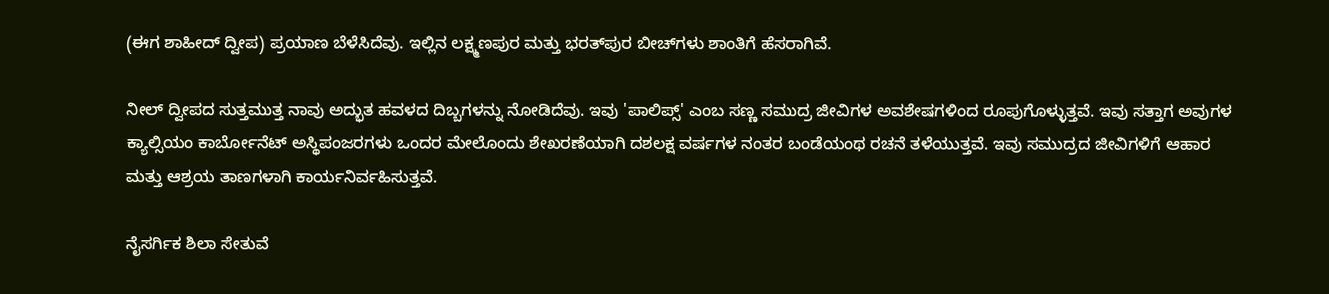(ಈಗ ಶಾಹೀದ್ ದ್ವೀಪ) ಪ್ರಯಾಣ ಬೆಳೆಸಿದೆವು. ಇಲ್ಲಿನ ಲಕ್ಷ್ಮಣಪುರ ಮತ್ತು ಭರತ್‌ಪುರ ಬೀಚ್‌ಗಳು ಶಾಂತಿಗೆ ಹೆಸರಾಗಿವೆ.

ನೀಲ್ ದ್ವೀಪದ ಸುತ್ತಮುತ್ತ ನಾವು ಅದ್ಭುತ ಹವಳದ ದಿಬ್ಬಗಳನ್ನು ನೋಡಿದೆವು. ಇವು 'ಪಾಲಿಪ್ಸ್' ಎಂಬ ಸಣ್ಣ ಸಮುದ್ರ ಜೀವಿಗಳ ಅವಶೇಷಗಳಿಂದ ರೂಪುಗೊಳ್ಳುತ್ತವೆ. ಇವು ಸತ್ತಾಗ ಅವುಗಳ ಕ್ಯಾಲ್ಸಿಯಂ ಕಾರ್ಬೋನೆಟ್ ಅಸ್ಥಿಪಂಜರಗಳು ಒಂದರ ಮೇಲೊಂದು ಶೇಖರಣೆಯಾಗಿ ದಶಲಕ್ಷ ವರ್ಷಗಳ ನಂತರ ಬಂಡೆಯಂಥ ರಚನೆ ತಳೆಯುತ್ತವೆ. ಇವು ಸಮುದ್ರದ ಜೀವಿಗಳಿಗೆ ಆಹಾರ ಮತ್ತು ಆಶ್ರಯ ತಾಣಗಳಾಗಿ ಕಾರ್ಯನಿರ್ವಹಿಸುತ್ತವೆ.

ನೈಸರ್ಗಿಕ ಶಿಲಾ ಸೇತುವೆ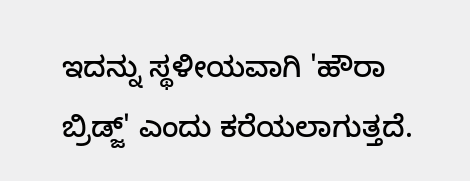ಇದನ್ನು ಸ್ಥಳೀಯವಾಗಿ 'ಹೌರಾ ಬ್ರಿಡ್ಜ್' ಎಂದು ಕರೆಯಲಾಗುತ್ತದೆ.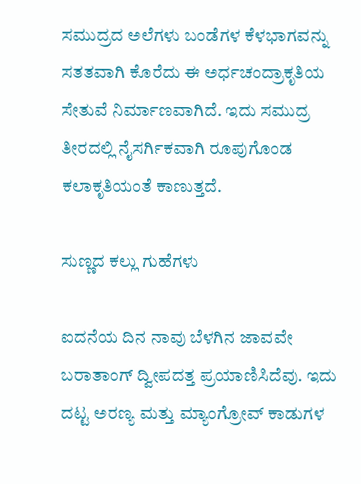ಸಮುದ್ರದ ಅಲೆಗಳು ಬಂಡೆಗಳ ಕೆಳಭಾಗವನ್ನು ಸತತವಾಗಿ ಕೊರೆದು ಈ ಅರ್ಧಚಂದ್ರಾಕೃತಿಯ ಸೇತುವೆ ನಿರ್ಮಾಣವಾಗಿದೆ. ಇದು ಸಮುದ್ರ ತೀರದಲ್ಲಿ ನೈಸರ್ಗಿಕವಾಗಿ ರೂಪುಗೊಂಡ ಕಲಾಕೃತಿಯಂತೆ ಕಾಣುತ್ತದೆ.

ಸುಣ್ಣದ ಕಲ್ಲು ಗುಹೆಗಳು

ಐದನೆಯ ದಿನ ನಾವು ಬೆಳಗಿನ ಜಾವವೇ ಬರಾತಾಂಗ್ ದ್ವೀಪದತ್ತ ಪ್ರಯಾಣಿಸಿದೆವು. ಇದು ದಟ್ಟ ಅರಣ್ಯ ಮತ್ತು ಮ್ಯಾಂಗ್ರೋವ್ ಕಾಡುಗಳ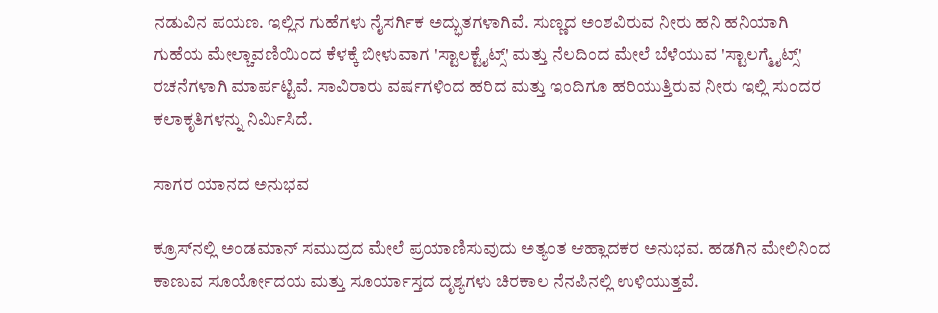ನಡುವಿನ ಪಯಣ. ಇಲ್ಲಿನ ಗುಹೆಗಳು ನೈಸರ್ಗಿಕ ಅದ್ಭುತಗಳಾಗಿವೆ. ಸುಣ್ಣದ ಅಂಶವಿರುವ ನೀರು ಹನಿ ಹನಿಯಾಗಿ ಗುಹೆಯ ಮೇಲ್ಚಾವಣಿಯಿಂದ ಕೆಳಕ್ಕೆ ಬೀಳುವಾಗ 'ಸ್ಟಾಲಕ್ಟೈಟ್ಸ್' ಮತ್ತು ನೆಲದಿಂದ ಮೇಲೆ ಬೆಳೆಯುವ 'ಸ್ಟಾಲಗ್ಮೈಟ್ಸ್' ರಚನೆಗಳಾಗಿ ಮಾರ್ಪಟ್ಟಿವೆ. ಸಾವಿರಾರು ವರ್ಷಗಳಿಂದ ಹರಿದ ಮತ್ತು ಇಂದಿಗೂ ಹರಿಯುತ್ತಿರುವ ನೀರು ಇಲ್ಲಿ ಸುಂದರ ಕಲಾಕೃತಿಗಳನ್ನು ನಿರ್ಮಿಸಿದೆ.

ಸಾಗರ ಯಾನದ ಅನುಭವ

ಕ್ರೂಸ್‌ನಲ್ಲಿ ಅಂಡಮಾನ್ ಸಮುದ್ರದ ಮೇಲೆ ಪ್ರಯಾಣಿಸುವುದು ಅತ್ಯಂತ ಆಹ್ಲಾದಕರ ಅನುಭವ. ಹಡಗಿನ ಮೇಲಿನಿಂದ ಕಾಣುವ ಸೂರ್ಯೋದಯ ಮತ್ತು ಸೂರ್ಯಾಸ್ತದ ದೃಶ್ಯಗಳು ಚಿರಕಾಲ ನೆನಪಿನಲ್ಲಿ ಉಳಿಯುತ್ತವೆ.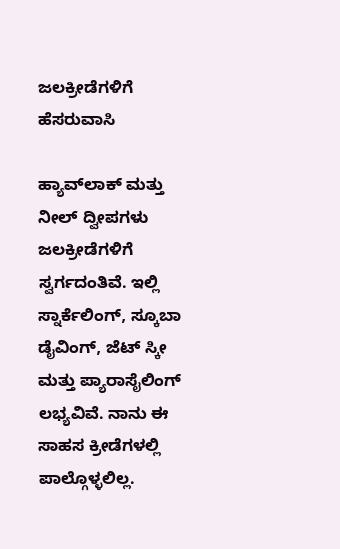ಜಲಕ್ರೀಡೆಗಳಿಗೆ ಹೆಸರುವಾಸಿ

ಹ್ಯಾವ್‌ಲಾಕ್ ಮತ್ತು ನೀಲ್ ದ್ವೀಪಗಳು ಜಲಕ್ರೀಡೆಗಳಿಗೆ ಸ್ವರ್ಗದಂತಿವೆ. ಇಲ್ಲಿ ಸ್ನಾರ್ಕೆಲಿಂಗ್, ಸ್ಕೂಬಾ ಡೈವಿಂಗ್, ಜೆಟ್ ಸ್ಕೀ ಮತ್ತು ಪ್ಯಾರಾಸೈಲಿಂಗ್ ಲಭ್ಯವಿವೆ. ನಾನು ಈ ಸಾಹಸ ಕ್ರೀಡೆಗಳಲ್ಲಿ ಪಾಲ್ಗೊಳ್ಳಲಿಲ್ಲ.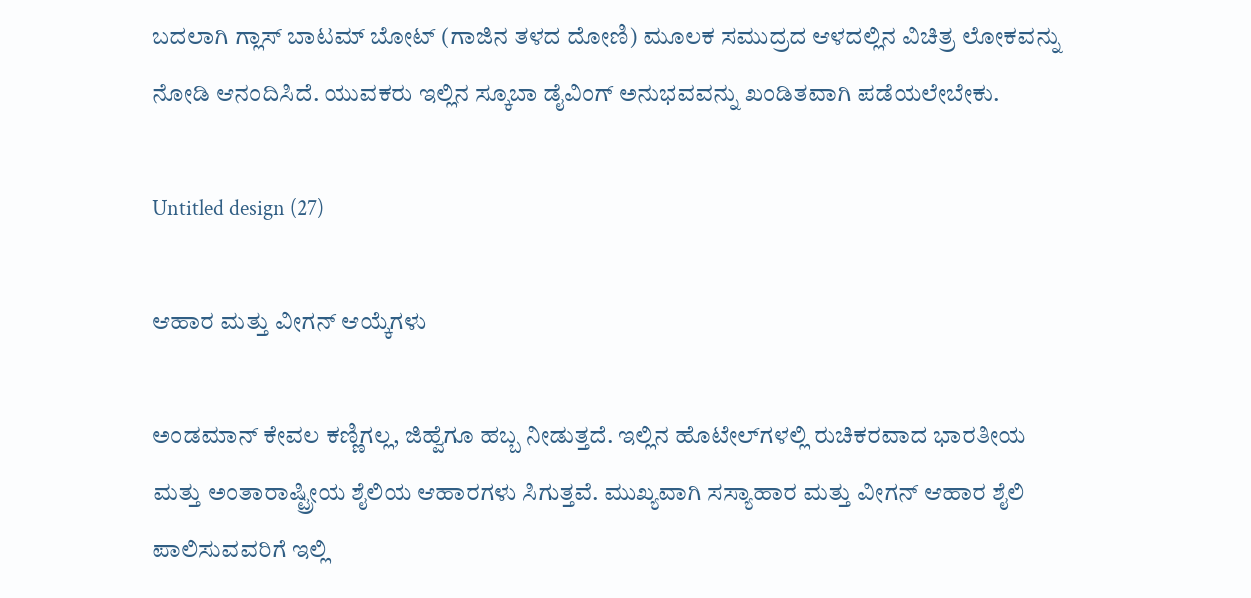ಬದಲಾಗಿ ಗ್ಲಾಸ್ ಬಾಟಮ್ ಬೋಟ್ (ಗಾಜಿನ ತಳದ ದೋಣಿ) ಮೂಲಕ ಸಮುದ್ರದ ಆಳದಲ್ಲಿನ ವಿಚಿತ್ರ ಲೋಕವನ್ನು ನೋಡಿ ಆನಂದಿಸಿದೆ. ಯುವಕರು ಇಲ್ಲಿನ ಸ್ಕೂಬಾ ಡೈವಿಂಗ್ ಅನುಭವವನ್ನು ಖಂಡಿತವಾಗಿ ಪಡೆಯಲೇಬೇಕು.

Untitled design (27)

ಆಹಾರ ಮತ್ತು ವೀಗನ್ ಆಯ್ಕೆಗಳು

ಅಂಡಮಾನ್ ಕೇವಲ ಕಣ್ಣಿಗಲ್ಲ, ಜಿಹ್ವೆಗೂ ಹಬ್ಬ ನೀಡುತ್ತದೆ. ಇಲ್ಲಿನ ಹೊಟೇಲ್‌ಗಳಲ್ಲಿ ರುಚಿಕರವಾದ ಭಾರತೀಯ ಮತ್ತು ಅಂತಾರಾಷ್ಟ್ರೀಯ ಶೈಲಿಯ ಆಹಾರಗಳು ಸಿಗುತ್ತವೆ. ಮುಖ್ಯವಾಗಿ ಸಸ್ಯಾಹಾರ ಮತ್ತು ವೀಗನ್ ಆಹಾರ ಶೈಲಿ ಪಾಲಿಸುವವರಿಗೆ ಇಲ್ಲಿ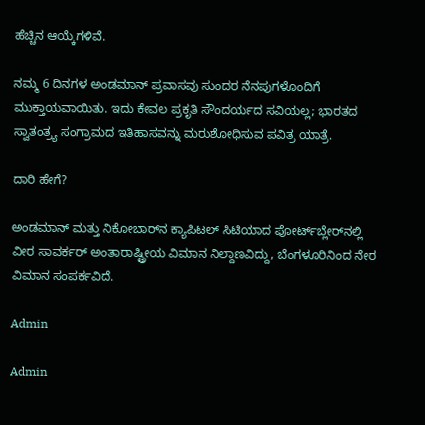ಹೆಚ್ಚಿನ ಆಯ್ಕೆಗಳಿವೆ.

ನಮ್ಮ 6 ದಿನಗಳ ಅಂಡಮಾನ್ ಪ್ರವಾಸವು ಸುಂದರ ನೆನಪುಗಳೊಂದಿಗೆ ಮುಕ್ತಾಯವಾಯಿತು. ಇದು ಕೇವಲ ಪ್ರಕೃತಿ ಸೌಂದರ್ಯದ ಸವಿಯಲ್ಲ; ಭಾರತದ ಸ್ವಾತಂತ್ರ್ಯ ಸಂಗ್ರಾಮದ ಇತಿಹಾಸವನ್ನು ಮರುಶೋಧಿಸುವ ಪವಿತ್ರ ಯಾತ್ರೆ.

ದಾರಿ ಹೇಗೆ?

ಅಂಡಮಾನ್‌ ಮತ್ತು ನಿಕೋಬಾರ್‌ನ ಕ್ಯಾಪಿಟಲ್‌ ಸಿಟಿಯಾದ ಪೋರ್ಟ್‌ಬ್ಲೇರ್‌ನಲ್ಲಿ ವೀರ ಸಾವರ್ಕರ್‌ ಅಂತಾರಾಷ್ಟ್ರೀಯ ವಿಮಾನ ನಿಲ್ದಾಣವಿದ್ದು, ಬೆಂಗಳೂರಿನಿಂದ ನೇರ ವಿಮಾನ ಸಂಪರ್ಕವಿದೆ.

Admin

Admin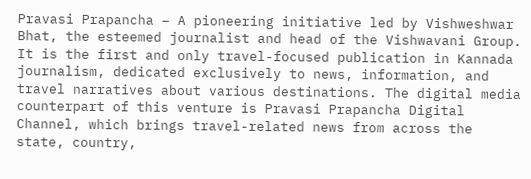Pravasi Prapancha – A pioneering initiative led by Vishweshwar Bhat, the esteemed journalist and head of the Vishwavani Group. It is the first and only travel-focused publication in Kannada journalism, dedicated exclusively to news, information, and travel narratives about various destinations. The digital media counterpart of this venture is Pravasi Prapancha Digital Channel, which brings travel-related news from across the state, country,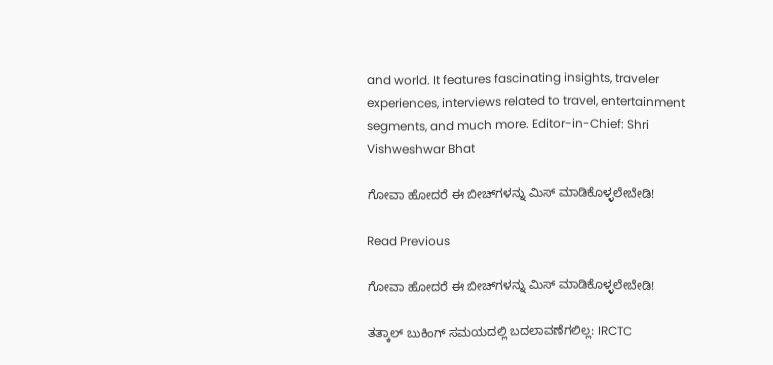and world. It features fascinating insights, traveler experiences, interviews related to travel, entertainment segments, and much more. Editor-in-Chief: Shri Vishweshwar Bhat

ಗೋವಾ ಹೋದರೆ ಈ ಬೀಚ್‌ಗಳನ್ನು ಮಿಸ್‌ ಮಾಡಿಕೊಳ್ಳಲೇಬೇಡಿ!

Read Previous

ಗೋವಾ ಹೋದರೆ ಈ ಬೀಚ್‌ಗಳನ್ನು ಮಿಸ್‌ ಮಾಡಿಕೊಳ್ಳಲೇಬೇಡಿ!

ತತ್ಕಾಲ್ ಬುಕಿಂಗ್ ಸಮಯದಲ್ಲಿ ಬದಲಾವಣೆಗಲಿಲ್ಲ: IRCTC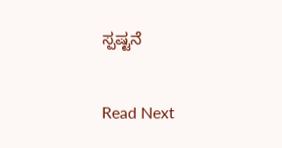ಸ್ಪಷ್ಟನೆ

Read Next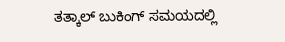ತತ್ಕಾಲ್ ಬುಕಿಂಗ್ ಸಮಯದಲ್ಲಿ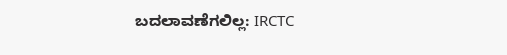ಬದಲಾವಣೆಗಲಿಲ್ಲ: IRCTC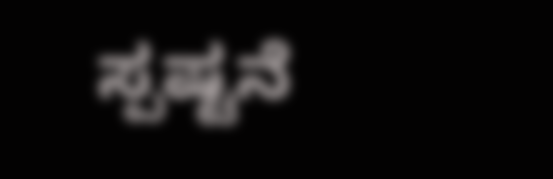ಸ್ಪಷ್ಟನೆ